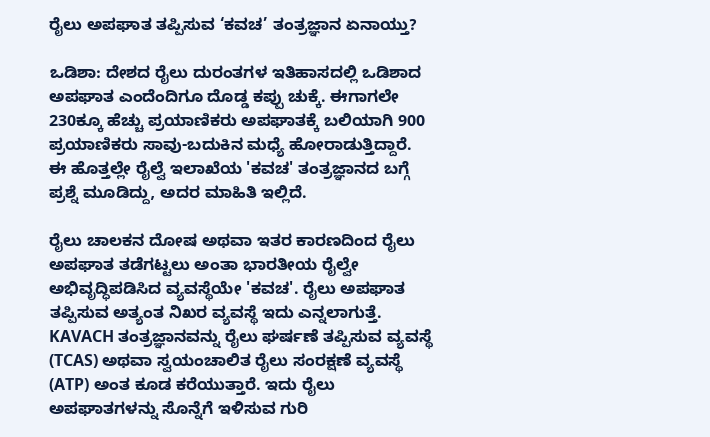ರೈಲು ಅಪಘಾತ ತಪ್ಪಿಸುವ ‘ಕವಚ’ ತಂತ್ರಜ್ಞಾನ ಏನಾಯ್ತು?

ಒಡಿಶಾ: ದೇಶದ ರೈಲು ದುರಂತಗಳ ಇತಿಹಾಸದಲ್ಲಿ ಒಡಿಶಾದ ಅಪಘಾತ ಎಂದೆಂದಿಗೂ ದೊಡ್ಡ ಕಪ್ಪು ಚುಕ್ಕೆ. ಈಗಾಗಲೇ 230ಕ್ಕೂ ಹೆಚ್ಚು ಪ್ರಯಾಣಿಕರು ಅಪಘಾತಕ್ಕೆ ಬಲಿಯಾಗಿ 900 ಪ್ರಯಾಣಿಕರು ಸಾವು-ಬದುಕಿನ ಮಧ್ಯೆ ಹೋರಾಡುತ್ತಿದ್ದಾರೆ. ಈ ಹೊತ್ತಲ್ಲೇ ರೈಲ್ವೆ ಇಲಾಖೆಯ 'ಕವಚ' ತಂತ್ರಜ್ಞಾನದ ಬಗ್ಗೆ ಪ್ರಶ್ನೆ ಮೂಡಿದ್ದು, ಅದರ ಮಾಹಿತಿ ಇಲ್ಲಿದೆ.

ರೈಲು ಚಾಲಕನ ದೋಷ ಅಥವಾ ಇತರ ಕಾರಣದಿಂದ ರೈಲು ಅಪಘಾತ ತಡೆಗಟ್ಟಲು ಅಂತಾ ಭಾರತೀಯ ರೈಲ್ವೇ ಅಭಿವೃದ್ಧಿಪಡಿಸಿದ ವ್ಯವಸ್ಥೆಯೇ 'ಕವಚ'. ರೈಲು ಅಪಘಾತ ತಪ್ಪಿಸುವ ಅತ್ಯಂತ ನಿಖರ ವ್ಯವಸ್ಥೆ ಇದು ಎನ್ನಲಾಗುತ್ತೆ. KAVACH ತಂತ್ರಜ್ಞಾನವನ್ನು ರೈಲು ಘರ್ಷಣೆ ತಪ್ಪಿಸುವ ವ್ಯವಸ್ಥೆ (TCAS) ಅಥವಾ ಸ್ವಯಂಚಾಲಿತ ರೈಲು ಸಂರಕ್ಷಣೆ ವ್ಯವಸ್ಥೆ (ATP) ಅಂತ ಕೂಡ ಕರೆಯುತ್ತಾರೆ. ಇದು ರೈಲು ಅಪಘಾತಗಳನ್ನು ಸೊನ್ನೆಗೆ ಇಳಿಸುವ ಗುರಿ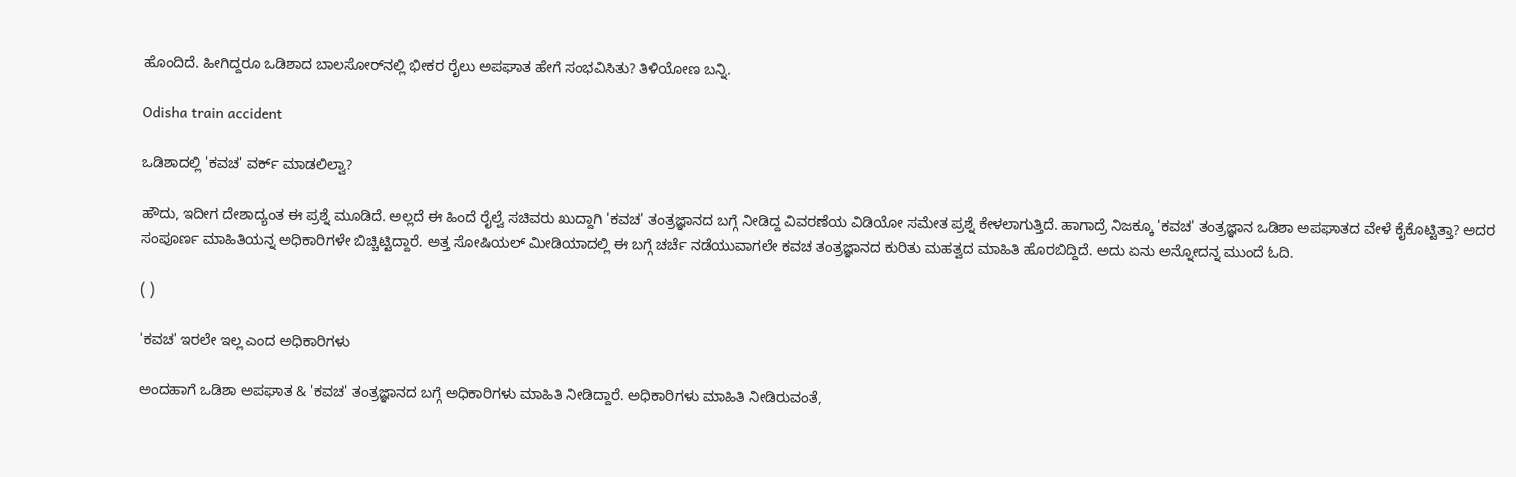ಹೊಂದಿದೆ. ಹೀಗಿದ್ದರೂ ಒಡಿಶಾದ ಬಾಲಸೋರ್‌ನಲ್ಲಿ ಭೀಕರ ರೈಲು ಅಪಘಾತ ಹೇಗೆ ಸಂಭವಿಸಿತು? ತಿಳಿಯೋಣ ಬನ್ನಿ.

Odisha train accident

ಒಡಿಶಾದಲ್ಲಿ 'ಕವಚ' ವರ್ಕ್ ಮಾಡಲಿಲ್ವಾ?

ಹೌದು, ಇದೀಗ ದೇಶಾದ್ಯಂತ ಈ ಪ್ರಶ್ನೆ ಮೂಡಿದೆ. ಅಲ್ಲದೆ ಈ ಹಿಂದೆ ರೈಲ್ವೆ ಸಚಿವರು ಖುದ್ದಾಗಿ 'ಕವಚ' ತಂತ್ರಜ್ಞಾನದ ಬಗ್ಗೆ ನೀಡಿದ್ದ ವಿವರಣೆಯ ವಿಡಿಯೋ ಸಮೇತ ಪ್ರಶ್ನೆ ಕೇಳಲಾಗುತ್ತಿದೆ. ಹಾಗಾದ್ರೆ ನಿಜಕ್ಕೂ 'ಕವಚ' ತಂತ್ರಜ್ಞಾನ ಒಡಿಶಾ ಅಪಘಾತದ ವೇಳೆ ಕೈಕೊಟ್ಟಿತ್ತಾ? ಅದರ ಸಂಪೂರ್ಣ ಮಾಹಿತಿಯನ್ನ ಅಧಿಕಾರಿಗಳೇ ಬಿಚ್ಚಿಟ್ಟಿದ್ದಾರೆ. ಅತ್ತ ಸೋಷಿಯಲ್ ಮೀಡಿಯಾದಲ್ಲಿ ಈ ಬಗ್ಗೆ ಚರ್ಚೆ ನಡೆಯುವಾಗಲೇ ಕವಚ ತಂತ್ರಜ್ಞಾನದ ಕುರಿತು ಮಹತ್ವದ ಮಾಹಿತಿ ಹೊರಬಿದ್ದಿದೆ. ಅದು ಏನು ಅನ್ನೋದನ್ನ ಮುಂದೆ ಓದಿ.

( )

'ಕವಚ' ಇರಲೇ ಇಲ್ಲ ಎಂದ ಅಧಿಕಾರಿಗಳು

ಅಂದಹಾಗೆ ಒಡಿಶಾ ಅಪಘಾತ & 'ಕವಚ' ತಂತ್ರಜ್ಞಾನದ ಬಗ್ಗೆ ಅಧಿಕಾರಿಗಳು ಮಾಹಿತಿ ನೀಡಿದ್ದಾರೆ. ಅಧಿಕಾರಿಗಳು ಮಾಹಿತಿ ನೀಡಿರುವಂತೆ,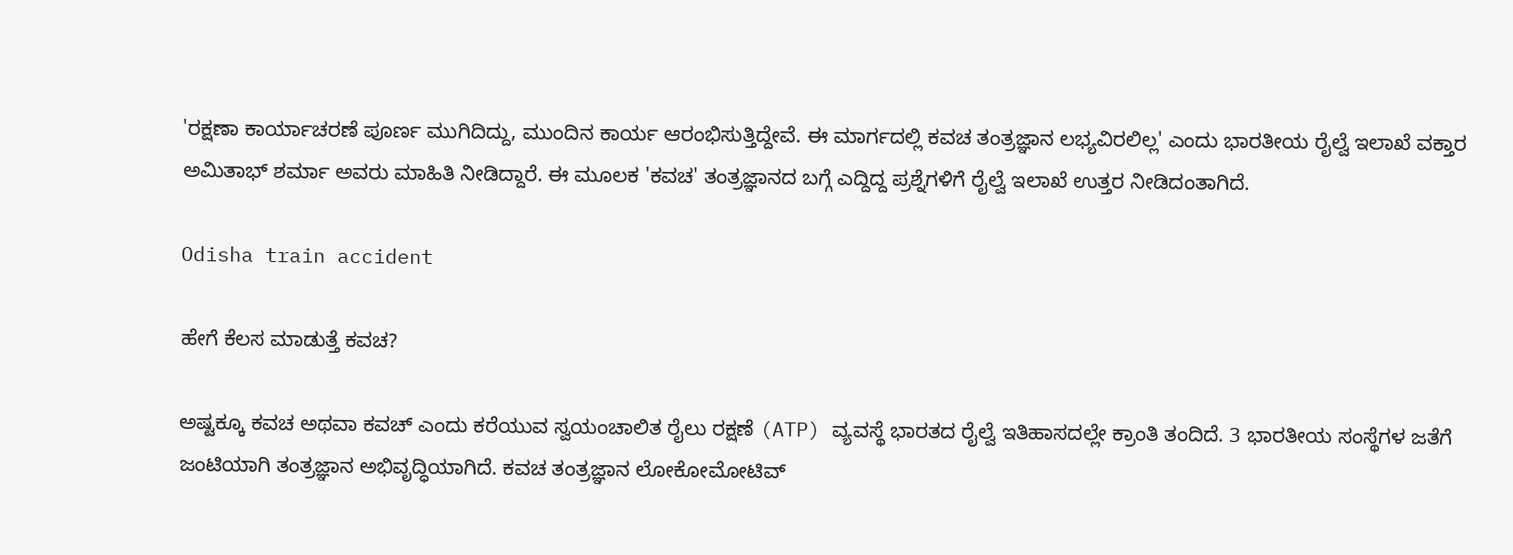'ರಕ್ಷಣಾ ಕಾರ್ಯಾಚರಣೆ ಪೂರ್ಣ ಮುಗಿದಿದ್ದು, ಮುಂದಿನ ಕಾರ್ಯ ಆರಂಭಿಸುತ್ತಿದ್ದೇವೆ. ಈ ಮಾರ್ಗದಲ್ಲಿ ಕವಚ ತಂತ್ರಜ್ಞಾನ ಲಭ್ಯವಿರಲಿಲ್ಲ' ಎಂದು ಭಾರತೀಯ ರೈಲ್ವೆ ಇಲಾಖೆ ವಕ್ತಾರ ಅಮಿತಾಭ್ ಶರ್ಮಾ ಅವರು ಮಾಹಿತಿ ನೀಡಿದ್ದಾರೆ. ಈ ಮೂಲಕ 'ಕವಚ' ತಂತ್ರಜ್ಞಾನದ ಬಗ್ಗೆ ಎದ್ದಿದ್ದ ಪ್ರಶ್ನೆಗಳಿಗೆ ರೈಲ್ವೆ ಇಲಾಖೆ ಉತ್ತರ ನೀಡಿದಂತಾಗಿದೆ.

Odisha train accident

ಹೇಗೆ ಕೆಲಸ ಮಾಡುತ್ತೆ ಕವಚ?

ಅಷ್ಟಕ್ಕೂ ಕವಚ ಅಥವಾ ಕವಚ್ ಎಂದು ಕರೆಯುವ ಸ್ವಯಂಚಾಲಿತ ರೈಲು ರಕ್ಷಣೆ (ATP) ವ್ಯವಸ್ಥೆ ಭಾರತದ ರೈಲ್ವೆ ಇತಿಹಾಸದಲ್ಲೇ ಕ್ರಾಂತಿ ತಂದಿದೆ. 3 ಭಾರತೀಯ ಸಂಸ್ಥೆಗಳ ಜತೆಗೆ ಜಂಟಿಯಾಗಿ ತಂತ್ರಜ್ಞಾನ ಅಭಿವೃದ್ಧಿಯಾಗಿದೆ. ಕವಚ ತಂತ್ರಜ್ಞಾನ ಲೋಕೋಮೋಟಿವ್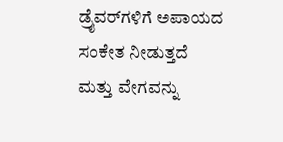ಡ್ರೈವರ್‌ಗಳಿಗೆ ಅಪಾಯದ ಸಂಕೇತ ನೀಡುತ್ತದೆ ಮತ್ತು ವೇಗವನ್ನು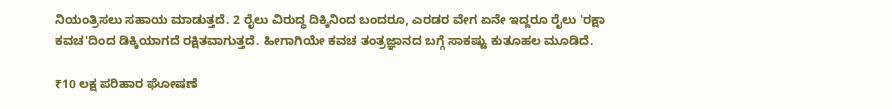ನಿಯಂತ್ರಿಸಲು ಸಹಾಯ ಮಾಡುತ್ತದೆ. 2 ರೈಲು ವಿರುದ್ಧ ದಿಕ್ಕಿನಿಂದ ಬಂದರೂ, ಎರಡರ ವೇಗ ಏನೇ ಇದ್ದರೂ ರೈಲು 'ರಕ್ಷಾ ಕವಚ'ದಿಂದ ಡಿಕ್ಕಿಯಾಗದೆ ರಕ್ಷಿತವಾಗುತ್ತದೆ. ಹೀಗಾಗಿಯೇ ಕವಚ ತಂತ್ರಜ್ಞಾನದ ಬಗ್ಗೆ ಸಾಕಷ್ಟು ಕುತೂಹಲ ಮೂಡಿದೆ.

₹10 ಲಕ್ಷ ಪರಿಹಾರ ಘೋಷಣೆ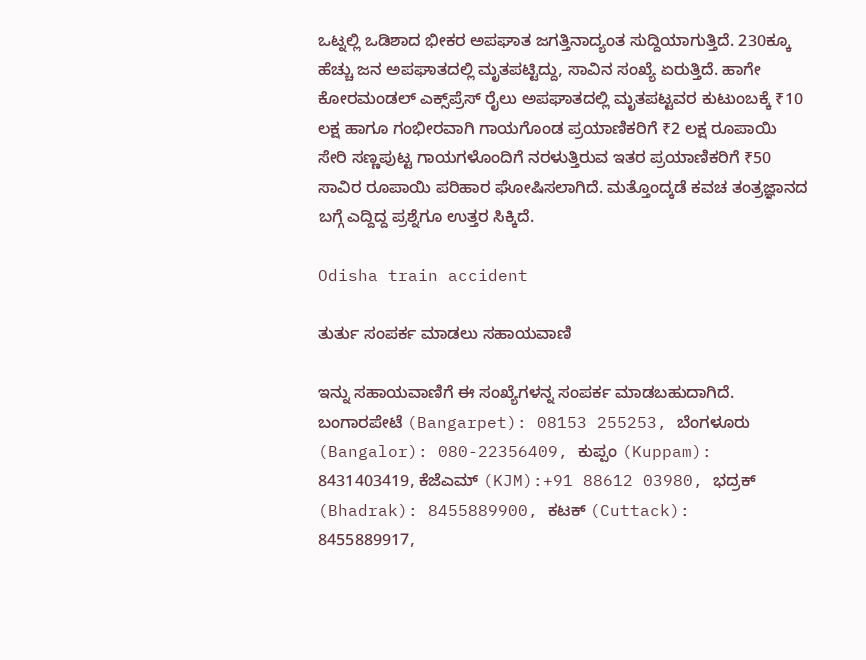ಒಟ್ನಲ್ಲಿ ಒಡಿಶಾದ ಭೀಕರ ಅಪಘಾತ ಜಗತ್ತಿನಾದ್ಯಂತ ಸುದ್ದಿಯಾಗುತ್ತಿದೆ. 230ಕ್ಕೂ ಹೆಚ್ಚು ಜನ ಅಪಘಾತದಲ್ಲಿ ಮೃತಪಟ್ಟಿದ್ದು, ಸಾವಿನ ಸಂಖ್ಯೆ ಏರುತ್ತಿದೆ. ಹಾಗೇ ಕೋರಮಂಡಲ್ ಎಕ್ಸ್‌ಪ್ರೆಸ್ ರೈಲು ಅಪಘಾತದಲ್ಲಿ ಮೃತಪಟ್ಟವರ ಕುಟುಂಬಕ್ಕೆ ₹10 ಲಕ್ಷ ಹಾಗೂ ಗಂಭೀರವಾಗಿ ಗಾಯಗೊಂಡ ಪ್ರಯಾಣಿಕರಿಗೆ ₹2 ಲಕ್ಷ ರೂಪಾಯಿ ಸೇರಿ ಸಣ್ಣಪುಟ್ಟ ಗಾಯಗಳೊಂದಿಗೆ ನರಳುತ್ತಿರುವ ಇತರ ಪ್ರಯಾಣಿಕರಿಗೆ ₹50 ಸಾವಿರ ರೂಪಾಯಿ ಪರಿಹಾರ ಘೋಷಿಸಲಾಗಿದೆ. ಮತ್ತೊಂದ್ಕಡೆ ಕವಚ ತಂತ್ರಜ್ಞಾನದ ಬಗ್ಗೆ ಎದ್ದಿದ್ದ ಪ್ರಶ್ನೆಗೂ ಉತ್ತರ ಸಿಕ್ಕಿದೆ.

Odisha train accident

ತುರ್ತು ಸಂಪರ್ಕ ಮಾಡಲು ಸಹಾಯವಾಣಿ

ಇನ್ನು ಸಹಾಯವಾಣಿಗೆ ಈ ಸಂಖ್ಯೆಗಳನ್ನ ಸಂಪರ್ಕ ಮಾಡಬಹುದಾಗಿದೆ. ಬಂಗಾರಪೇಟೆ (Bangarpet): 08153 255253, ಬೆಂಗಳೂರು (Bangalor): 080-22356409, ಕುಪ್ಪಂ (Kuppam): 8431403419, ಕೆಜೆಎಮ್ (KJM):+91 88612 03980, ಭದ್ರಕ್ (Bhadrak): 8455889900, ಕಟಕ್ (Cuttack): 8455889917,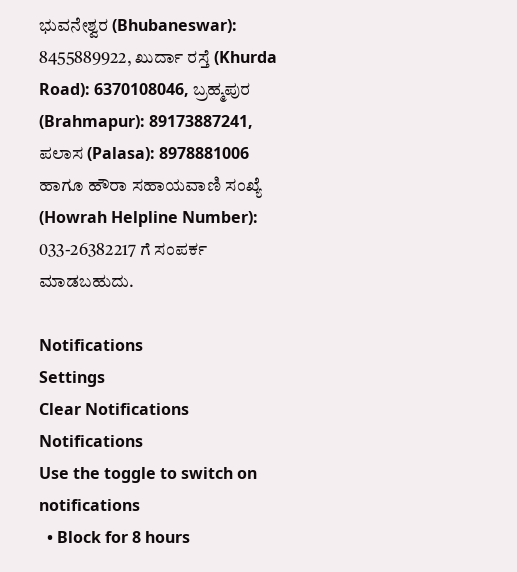ಭುವನೇಶ್ವರ (Bhubaneswar): 8455889922, ಖುರ್ದಾ ರಸ್ತೆ (Khurda Road): 6370108046, ಬ್ರಹ್ಮಪುರ (Brahmapur): 89173887241, ಪಲಾಸ (Palasa): 8978881006 ಹಾಗೂ ಹೌರಾ ಸಹಾಯವಾಣಿ ಸಂಖ್ಯೆ (Howrah Helpline Number): 033-26382217 ಗೆ ಸಂಪರ್ಕ ಮಾಡಬಹುದು.

Notifications
Settings
Clear Notifications
Notifications
Use the toggle to switch on notifications
  • Block for 8 hours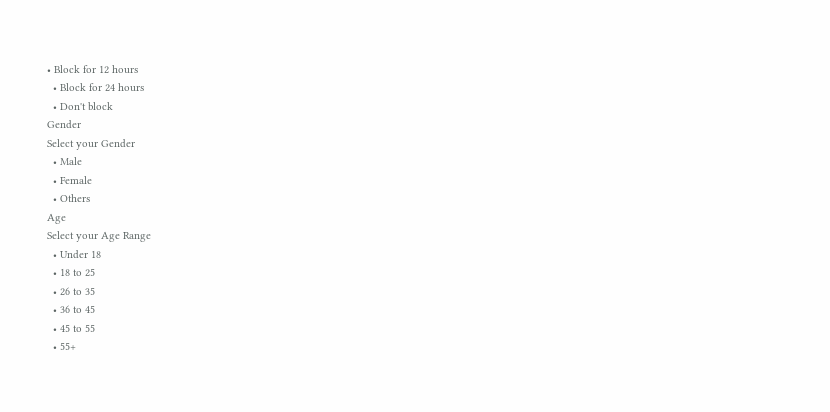• Block for 12 hours
  • Block for 24 hours
  • Don't block
Gender
Select your Gender
  • Male
  • Female
  • Others
Age
Select your Age Range
  • Under 18
  • 18 to 25
  • 26 to 35
  • 36 to 45
  • 45 to 55
  • 55+